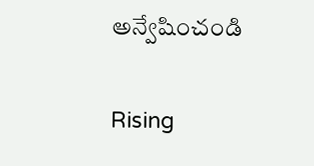అన్వేషించండి

Rising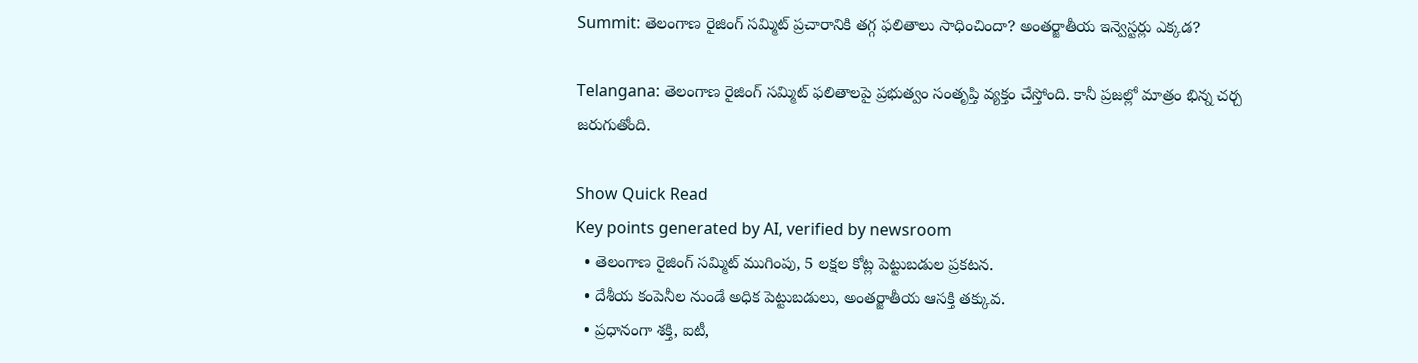Summit: తెలంగాణ రైజింగ్ సమ్మిట్ ప్రచారానికి తగ్గ ఫలితాలు సాధించిందా? అంతర్జాతీయ ఇన్వెస్టర్లు ఎక్కడ?

Telangana: తెలంగాణ రైజింగ్ సమ్మిట్ ఫలితాలపై ప్రభుత్వం సంతృప్తి వ్యక్తం చేస్తోంది. కానీ ప్రజల్లో మాత్రం భిన్న చర్చ జరుగుతోంది.

Show Quick Read
Key points generated by AI, verified by newsroom
  • తెలంగాణ రైజింగ్ సమ్మిట్ ముగింపు, 5 లక్షల కోట్ల పెట్టుబడుల ప్రకటన.
  • దేశీయ కంపెనీల నుండే అధిక పెట్టుబడులు, అంతర్జాతీయ ఆసక్తి తక్కువ.
  • ప్రధానంగా శక్తి, ఐటీ,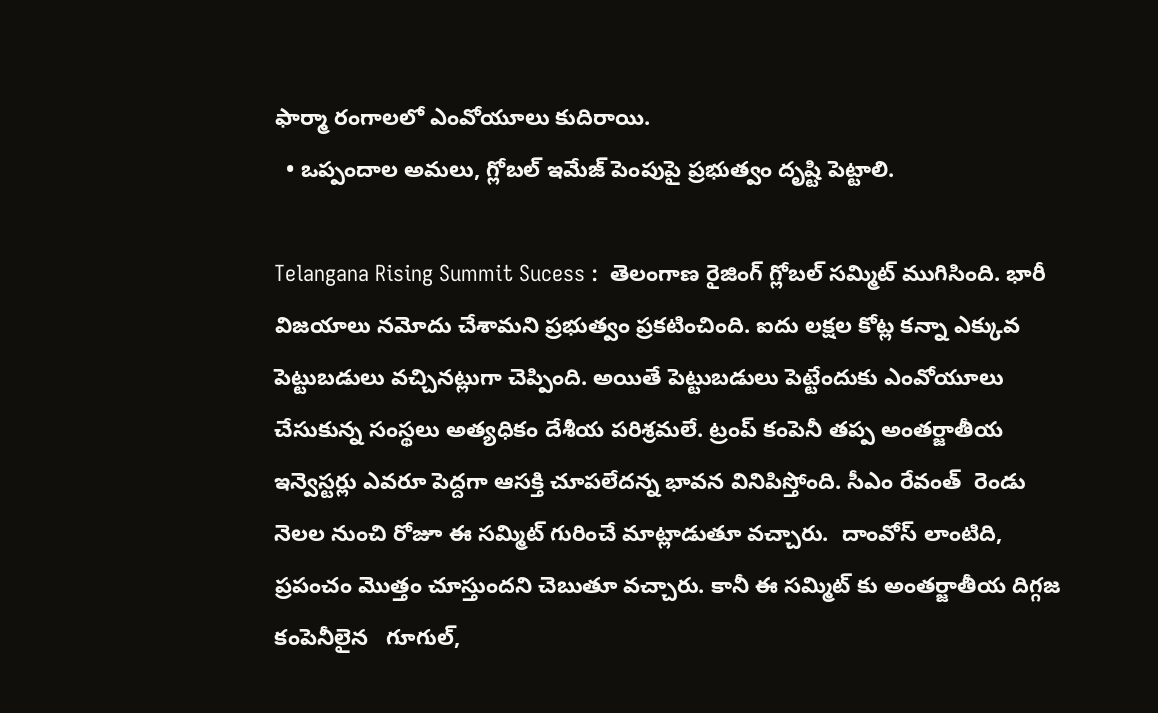ఫార్మా రంగాలలో ఎంవోయూలు కుదిరాయి.
  • ఒప్పందాల అమలు, గ్లోబల్ ఇమేజ్ పెంపుపై ప్రభుత్వం దృష్టి పెట్టాలి.

Telangana Rising Summit Sucess :  తెలంగాణ రైజింగ్ గ్లోబల్ సమ్మిట్ ముగిసింది. భారీ విజయాలు నమోదు చేశామని ప్రభుత్వం ప్రకటించింది. ఐదు లక్షల కోట్ల కన్నా ఎక్కువ పెట్టుబడులు వచ్చినట్లుగా చెప్పింది. అయితే పెట్టుబడులు పెట్టేందుకు ఎంవోయూలు చేసుకున్న సంస్థలు అత్యధికం దేశీయ పరిశ్రమలే. ట్రంప్ కంపెనీ తప్ప అంతర్జాతీయ ఇన్వెస్టర్లు ఎవరూ పెద్దగా ఆసక్తి చూపలేదన్న భావన వినిపిస్తోంది. సీఎం రేవంత్  రెండు నెలల నుంచి రోజూ ఈ సమ్మిట్ గురించే మాట్లాడుతూ వచ్చారు.  దాంవోస్ లాంటిది, ప్రపంచం మొత్తం చూస్తుందని చెబుతూ వచ్చారు. కానీ ఈ సమ్మిట్ కు అంతర్జాతీయ దిగ్గజ కంపెనీలైన   గూగుల్,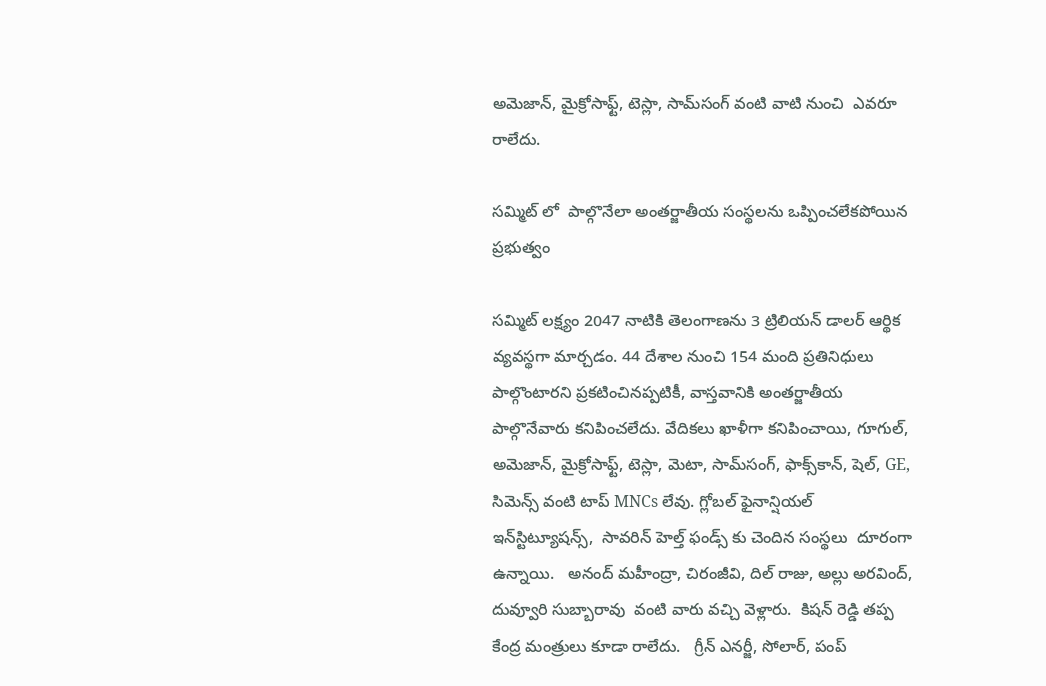అమెజాన్, మైక్రోసాఫ్ట్, టెస్లా, సామ్‌సంగ్ వంటి వాటి నుంచి  ఎవరూ రాలేదు.

సమ్మిట్ లో  పాల్గొనేలా అంతర్జాతీయ సంస్థలను ఒప్పించలేకపోయిన ప్రభుత్వం

సమ్మిట్ లక్ష్యం 2047 నాటికి తెలంగాణను 3 ట్రిలియన్ డాలర్ ఆర్థిక వ్యవస్థగా మార్చడం. 44 దేశాల నుంచి 154 మంది ప్రతినిధులు పాల్గొంటారని ప్రకటించినప్పటికీ, వాస్తవానికి అంతర్జాతీయ పాల్గొనేవారు కనిపించలేదు. వేదికలు ఖాళీగా కనిపించాయి, గూగుల్, అమెజాన్, మైక్రోసాఫ్ట్, టెస్లా, మెటా, సామ్‌సంగ్, ఫాక్స్‌కాన్, షెల్, GE, సిమెన్స్ వంటి టాప్ MNCs లేవు. గ్లోబల్ ఫైనాన్షియల్ ఇన్‌స్టిట్యూషన్స్,  సావరిన్ హెల్త్ ఫండ్స్ కు చెందిన సంస్థలు  దూరంగా ఉన్నాయి.   అనంద్ మహీంద్రా, చిరంజీవి, దిల్ రాజు, అల్లు అరవింద్, దువ్వూరి సుబ్బారావు  వంటి వారు వచ్చి వెళ్లారు.  కిషన్ రెడ్డి తప్ప కేంద్ర మంత్రులు కూడా రాలేదు.   గ్రీన్ ఎనర్జీ, సోలార్, పంప్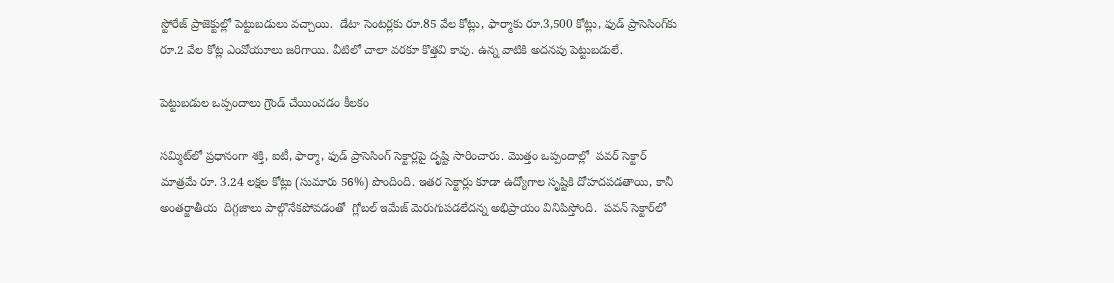స్టోరేజ్ ప్రాజెక్టుల్లో పెట్టుబడులు వచ్చాయి.  డేటా సెంటర్లకు రూ.85 వేల కోట్లు, ఫార్మాకు రూ.3,500 కోట్లు, ఫుడ్ ప్రాసెసింగ్‌కు రూ.2 వేల కోట్ల ఎంవోయూలు జరిగాయి. వీటిలో చాలా వరకూ కొత్తవి కావు. ఉన్న వాటికి అదనపు పెట్టుబడులే.

పెట్టుబడుల ఒప్పందాలు గ్రౌండ్ చేయించడం కీలకం

సమ్మిట్‌లో ప్రధానంగా శక్తి, ఐటీ, ఫార్మా, ఫుడ్ ప్రాసెసింగ్ సెక్టార్లపై దృష్టి సారించారు. మొత్తం ఒప్పందాల్లో  పవర్ సెక్టార్ మాత్రమే రూ. 3.24 లక్షల కోట్లు (సుమారు 56%) పొందింది. ఇతర సెక్టార్లు కూడా ఉద్యోగాల సృష్టికి దోహదపడతాయి, కానీ అంతర్జాతీయ  దిగ్గజాలు పాల్గొనేకపోవడంతో  గ్లోబల్ ఇమేజ్ మెరుగుపడలేదన్న అభిప్రాయం వినిపిస్తోంది.  పవన్ సెక్టార్‌లో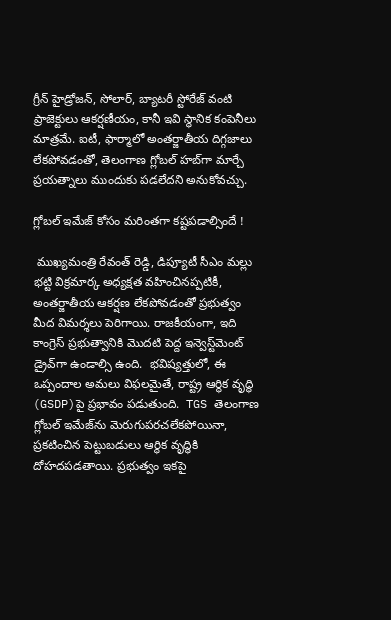గ్రీన్ హైడ్రోజన్, సోలార్, బ్యాటరీ స్టోరేజ్ వంటి ప్రాజెక్టులు ఆకర్షణీయం, కానీ ఇవి స్థానిక కంపెనీలు మాత్రమే. ఐటీ, ఫార్మాలో అంతర్జాతీయ దిగ్గజాలు లేకపోవడంతో, తెలంగాణ గ్లోబల్ హబ్‌గా మార్చే ప్రయత్నాలు ముందుకు పడలేదని అనుకోవచ్చు.

గ్లోబల్ ఇమేజ్ కోసం మరింతగా కష్టపడాల్సిందే !

 ముఖ్యమంత్రి రేవంత్ రెడ్డి, డిప్యూటీ సీఎం మల్లు భట్టి విక్రమార్క అధ్యక్షత వహించినప్పటికీ, అంతర్జాతీయ ఆకర్షణ లేకపోవడంతో ప్రభుత్వం మీద విమర్శలు పెరిగాయి. రాజకీయంగా, ఇది కాంగ్రెస్ ప్రభుత్వానికి మొదటి పెద్ద ఇన్వెస్ట్‌మెంట్ డ్రైవ్‌గా ఉండాల్సి ఉంది.  భవిష్యత్తులో, ఈ ఒప్పందాల అమలు విఫలమైతే, రాష్ట్ర ఆర్థిక వృద్ధి (GSDP)పై ప్రభావం పడుతుంది.  TGS తెలంగాణ గ్లోబల్ ఇమేజ్‌ను మెరుగుపరచలేకపోయినా, ప్రకటించిన పెట్టుబడులు ఆర్థిక వృద్ధికి దోహదపడతాయి. ప్రభుత్వం ఇకపై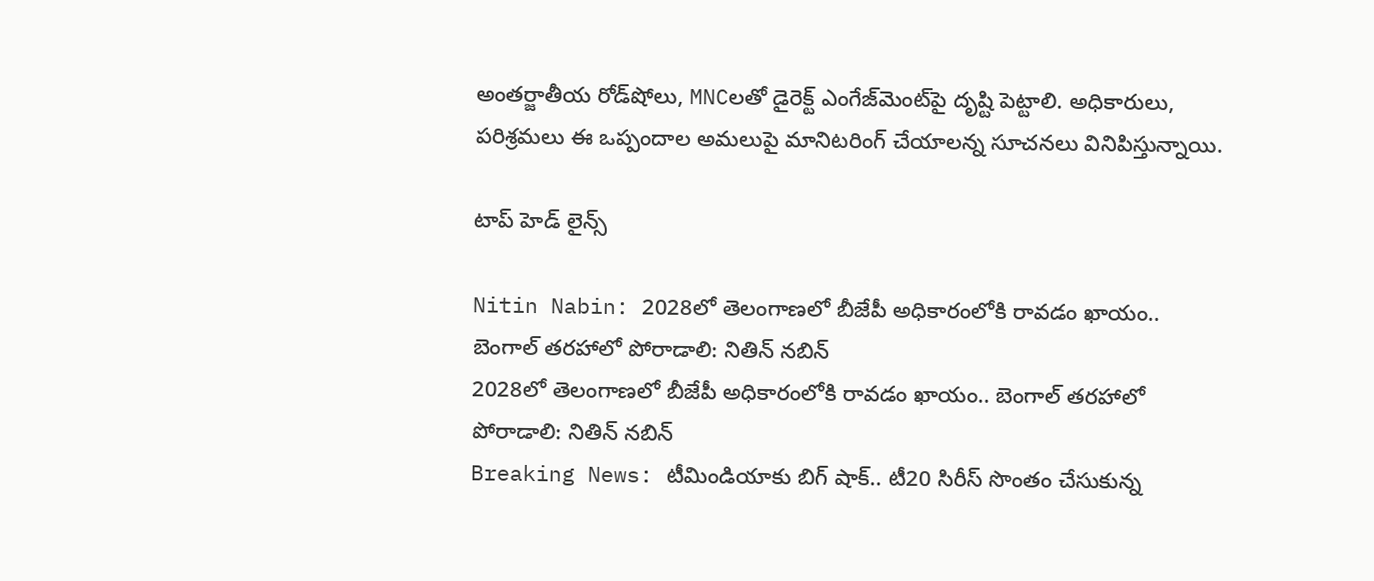అంతర్జాతీయ రోడ్‌షోలు, MNCలతో డైరెక్ట్ ఎంగేజ్‌మెంట్‌పై దృష్టి పెట్టాలి. అధికారులు, పరిశ్రమలు ఈ ఒప్పందాల అమలుపై మానిటరింగ్ చేయాలన్న సూచనలు వినిపిస్తున్నాయి.

టాప్ హెడ్ లైన్స్

Nitin Nabin: 2028లో తెలంగాణలో బీజేపీ అధికారంలోకి రావడం ఖాయం.. బెంగాల్ తరహాలో పోరాడాలి: నితిన్ నబిన్
2028లో తెలంగాణలో బీజేపీ అధికారంలోకి రావడం ఖాయం.. బెంగాల్ తరహాలో పోరాడాలి: నితిన్ నబిన్
Breaking News: టీమిండియాకు బిగ్ షాక్.. టీ20 సిరీస్ సొంతం చేసుకున్న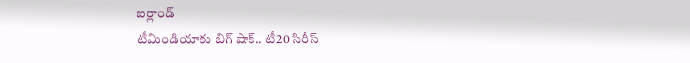ఐర్లాండ్
టీమిండియాకు బిగ్ షాక్.. టీ20 సిరీస్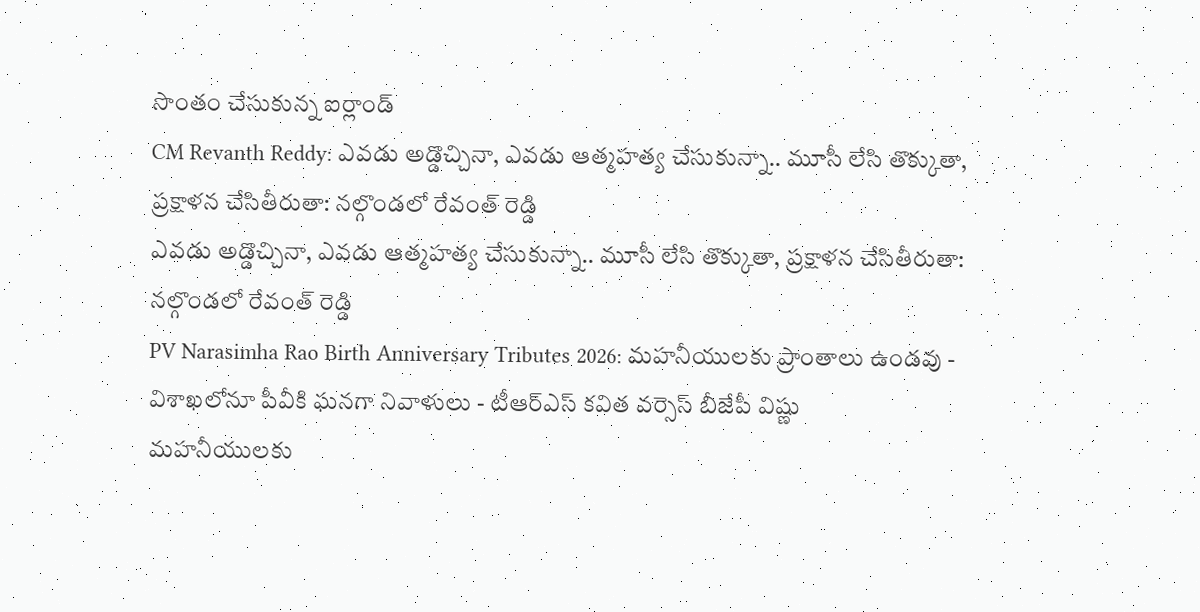సొంతం చేసుకున్న ఐర్లాండ్
CM Revanth Reddy: ఎవడు అడ్డొచ్చినా, ఎవడు ఆత్మహత్య చేసుకున్నా.. మూసీ లేసి తొక్కుతా, ప్రక్షాళన చేసితీరుతా: నల్గొండలో రేవంత్ రెడ్డి
ఎవడు అడ్డొచ్చినా, ఎవడు ఆత్మహత్య చేసుకున్నా.. మూసీ లేసి తొక్కుతా, ప్రక్షాళన చేసితీరుతా: నల్గొండలో రేవంత్ రెడ్డి
PV Narasimha Rao Birth Anniversary Tributes 2026: మహనీయులకు ప్రాంతాలు ఉండవు - విశాఖలోనూ పీవీకి ఘనగా నివాళులు - టీఆర్ఎస్ కవిత వర్సెస్ బీజేపీ విష్ణు
మహనీయులకు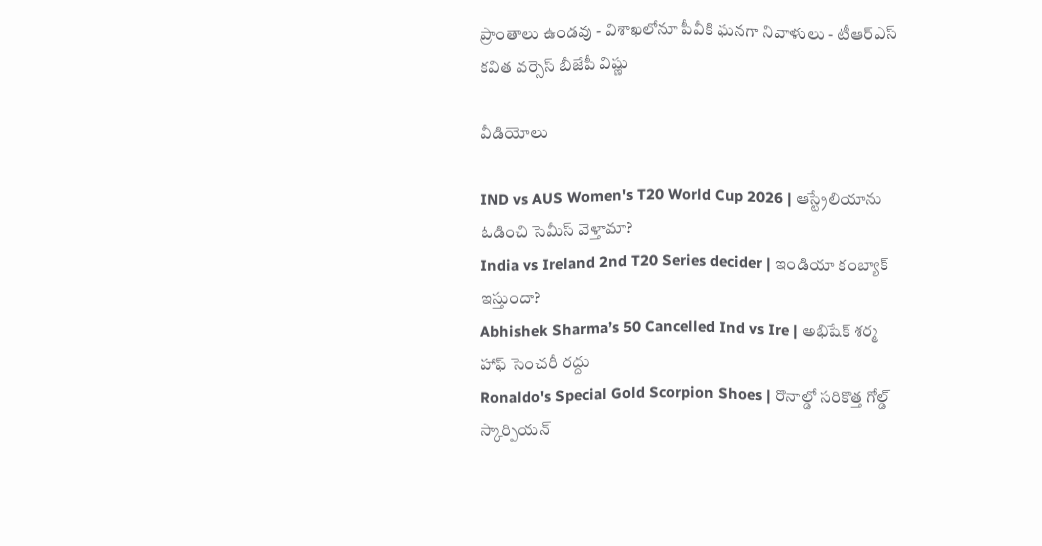ప్రాంతాలు ఉండవు - విశాఖలోనూ పీవీకి ఘనగా నివాళులు - టీఆర్ఎస్ కవిత వర్సెస్ బీజేపీ విష్ణు

వీడియోలు

IND vs AUS Women's T20 World Cup 2026 | ఆస్ట్రేలియాను ఓడించి సెమీస్ వెళ్తామా?
India vs Ireland 2nd T20 Series decider | ఇండియా కంబ్యాక్ ఇస్తుందా?
Abhishek Sharma’s 50 Cancelled Ind vs Ire | అభిషేక్ శర్మ హాఫ్ సెంచరీ రద్దు
Ronaldo's Special Gold Scorpion Shoes | రొనాల్డో సరికొత్త గోల్డ్ స్కార్పియన్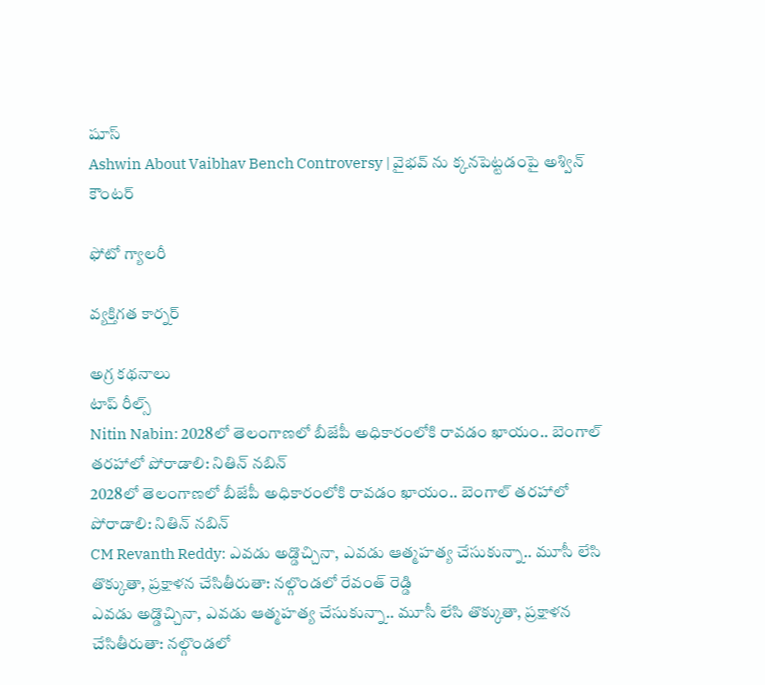షూస్
Ashwin About Vaibhav Bench Controversy | వైభవ్ ను క్కనపెట్టడంపై అశ్విన్ కౌంటర్

ఫోటో గ్యాలరీ

వ్యక్తిగత కార్నర్

అగ్ర కథనాలు
టాప్ రీల్స్
Nitin Nabin: 2028లో తెలంగాణలో బీజేపీ అధికారంలోకి రావడం ఖాయం.. బెంగాల్ తరహాలో పోరాడాలి: నితిన్ నబిన్
2028లో తెలంగాణలో బీజేపీ అధికారంలోకి రావడం ఖాయం.. బెంగాల్ తరహాలో పోరాడాలి: నితిన్ నబిన్
CM Revanth Reddy: ఎవడు అడ్డొచ్చినా, ఎవడు ఆత్మహత్య చేసుకున్నా.. మూసీ లేసి తొక్కుతా, ప్రక్షాళన చేసితీరుతా: నల్గొండలో రేవంత్ రెడ్డి
ఎవడు అడ్డొచ్చినా, ఎవడు ఆత్మహత్య చేసుకున్నా.. మూసీ లేసి తొక్కుతా, ప్రక్షాళన చేసితీరుతా: నల్గొండలో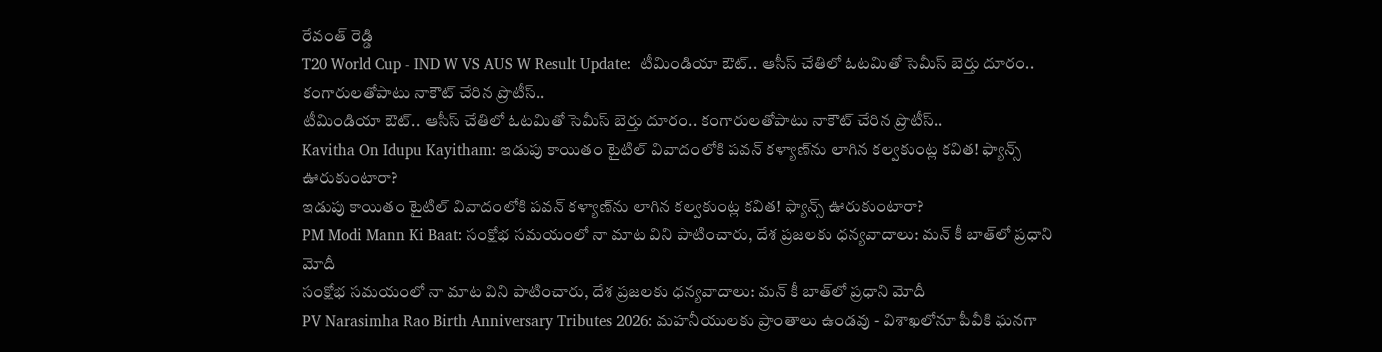రేవంత్ రెడ్డి
T20 World Cup - IND W VS AUS W Result Update:  టీమిండియా ఔట్.. ఆసీస్ చేతిలో ఓట‌మితో సెమీస్ బెర్తు దూరం.. కంగారుల‌తోపాటు నాకౌట్ చేరిన ప్రొటీస్..
టీమిండియా ఔట్.. ఆసీస్ చేతిలో ఓట‌మితో సెమీస్ బెర్తు దూరం.. కంగారుల‌తోపాటు నాకౌట్ చేరిన ప్రొటీస్..
Kavitha On Idupu Kayitham: ఇడుపు కాయితం టైటిల్ వివాదంలోకి పవన్ కళ్యాణ్‌ను లాగిన కల్వకుంట్ల కవిత! ఫ్యాన్స్ ఊరుకుంటారా?
ఇడుపు కాయితం టైటిల్ వివాదంలోకి పవన్ కళ్యాణ్‌ను లాగిన కల్వకుంట్ల కవిత! ఫ్యాన్స్ ఊరుకుంటారా?
PM Modi Mann Ki Baat: సంక్షోభ సమయంలో నా మాట విని పాటించారు, దేశ ప్రజలకు ధన్యవాదాలు: మన్ కీ బాత్‌లో ప్రధాని మోదీ
సంక్షోభ సమయంలో నా మాట విని పాటించారు, దేశ ప్రజలకు ధన్యవాదాలు: మన్ కీ బాత్‌లో ప్రధాని మోదీ
PV Narasimha Rao Birth Anniversary Tributes 2026: మహనీయులకు ప్రాంతాలు ఉండవు - విశాఖలోనూ పీవీకి ఘనగా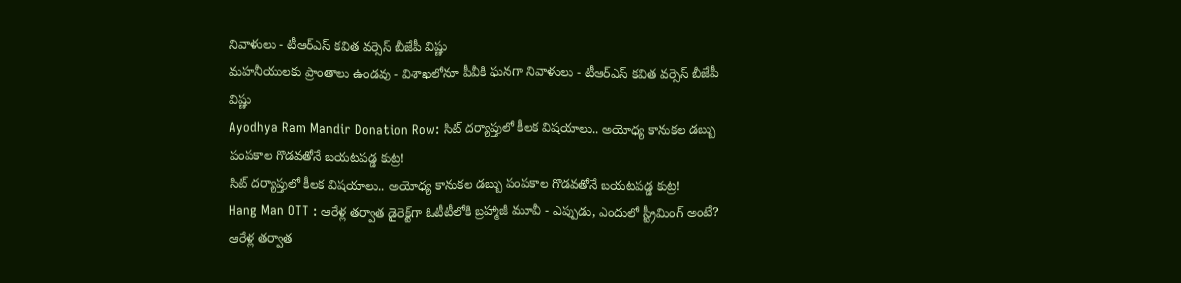నివాళులు - టీఆర్ఎస్ కవిత వర్సెస్ బీజేపీ విష్ణు
మహనీయులకు ప్రాంతాలు ఉండవు - విశాఖలోనూ పీవీకి ఘనగా నివాళులు - టీఆర్ఎస్ కవిత వర్సెస్ బీజేపీ విష్ణు
Ayodhya Ram Mandir Donation Row: సిట్ దర్యాప్తులో కీలక విషయాలు.. అయోధ్య కానుకల డబ్బు పంపకాల గొడవతోనే బయటపడ్డ కుట్ర!
సిట్ దర్యాప్తులో కీలక విషయాలు.. అయోధ్య కానుకల డబ్బు పంపకాల గొడవతోనే బయటపడ్డ కుట్ర!
Hang Man OTT : ఆరేళ్ల తర్వాత డైరెక్ట్‌గా ఓటీటీలోకి బ్రహ్మాజీ మూవీ - ఎప్పుడు, ఎందులో స్ట్రీమింగ్ అంటే?
ఆరేళ్ల తర్వాత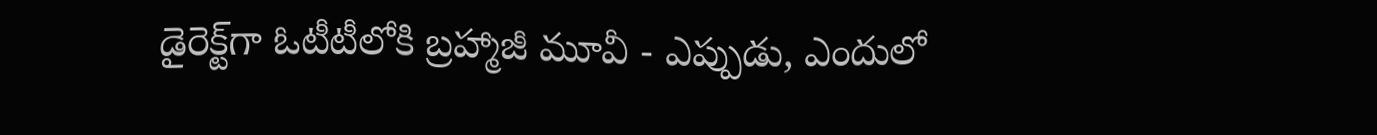డైరెక్ట్‌గా ఓటీటీలోకి బ్రహ్మాజీ మూవీ - ఎప్పుడు, ఎందులో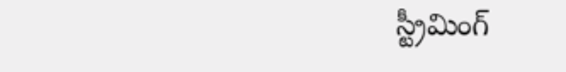స్ట్రీమింగ్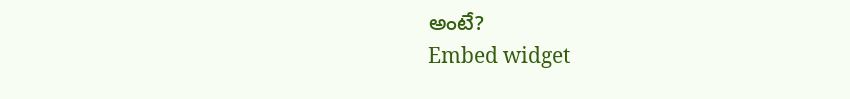అంటే?
Embed widget